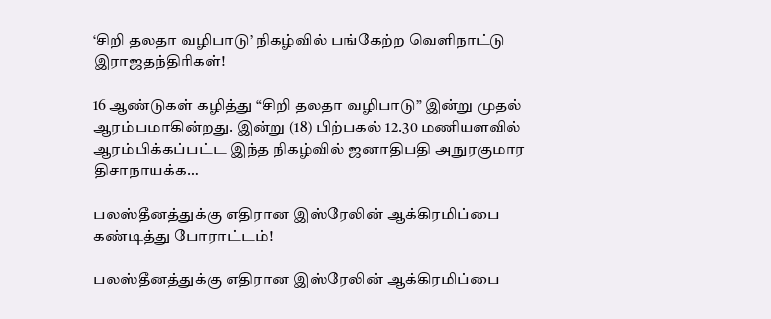‘சிறி தலதா வழிபாடு’ நிகழ்வில் பங்கேற்ற வெளிநாட்டு இராஜதந்திரிகள்!

16 ஆண்டுகள் கழித்து “சிறி தலதா வழிபாடு” இன்று முதல் ஆரம்பமாகின்றது. இன்று (18) பிற்பகல் 12.30 மணியளவில் ஆரம்பிக்கப்பட்ட இந்த நிகழ்வில் ஜனாதிபதி அநுரகுமார திசாநாயக்க…

பலஸ்தீனத்துக்கு எதிரான இஸ்ரேலின் ஆக்கிரமிப்பை கண்டித்து போராட்டம்!

பலஸ்தீனத்துக்கு எதிரான இஸ்ரேலின் ஆக்கிரமிப்பை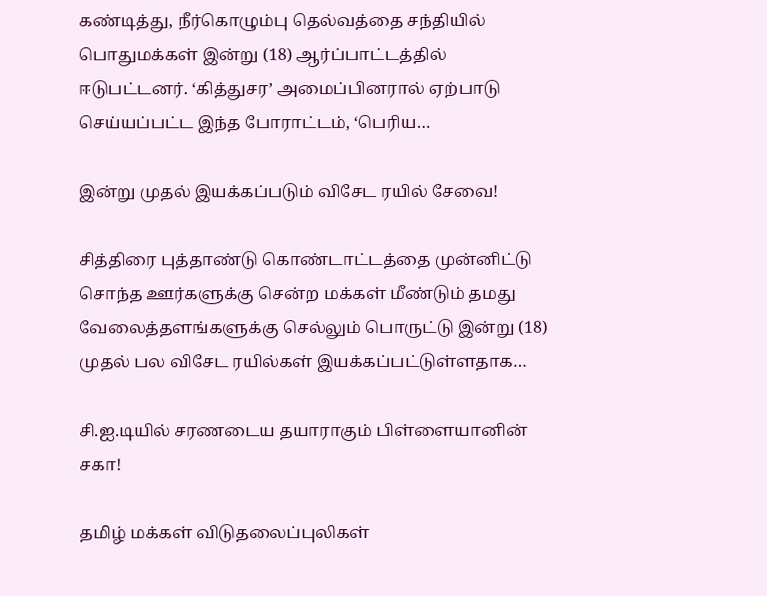கண்டித்து, நீர்கொழும்பு தெல்வத்தை சந்தியில் பொதுமக்கள் இன்று (18) ஆர்ப்பாட்டத்தில் ஈடுபட்டனர். ‘கித்துசர’ அமைப்பினரால் ஏற்பாடு செய்யப்பட்ட இந்த போராட்டம், ‘பெரிய…

இன்று முதல் இயக்கப்படும் விசேட ரயில் சேவை!

சித்திரை புத்தாண்டு கொண்டாட்டத்தை முன்னிட்டு சொந்த ஊர்களுக்கு சென்ற மக்கள் மீண்டும் தமது வேலைத்தளங்களுக்கு செல்லும் பொருட்டு இன்று (18) முதல் பல விசேட ரயில்கள் இயக்கப்பட்டுள்ளதாக…

சி.ஐ.டியில் சரணடைய தயாராகும் பிள்ளையானின் சகா!

தமிழ் மக்கள் விடுதலைப்புலிகள்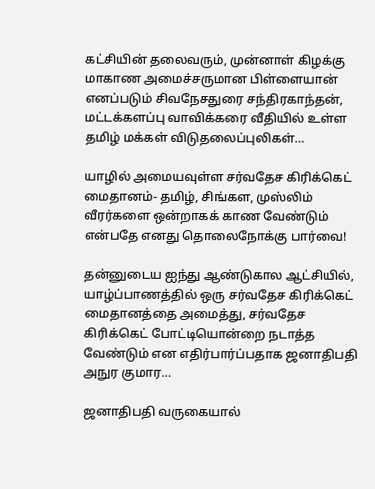கட்சியின் தலைவரும், முன்னாள் கிழக்கு மாகாண அமைச்சருமான பிள்ளையான் எனப்படும் சிவநேசதுரை சந்திரகாந்தன், மட்டக்களப்பு வாவிக்கரை வீதியில் உள்ள தமிழ் மக்கள் விடுதலைப்புலிகள்…

யாழில் அமையவுள்ள சர்வதேச கிரிக்கெட் மைதானம்- தமிழ், சிங்கள, முஸ்லிம் வீரர்களை ஒன்றாகக் காண வேண்டும் என்பதே எனது தொலைநோக்கு பார்வை!

தன்னுடைய ஐந்து ஆண்டுகால ஆட்சியில், யாழ்ப்பாணத்தில் ஒரு சர்வதேச கிரிக்கெட் மைதானத்தை அமைத்து, சர்வதேச கிரிக்கெட் போட்டியொன்றை நடாத்த வேண்டும் என எதிர்பார்ப்பதாக ஜனாதிபதி அநுர குமார…

ஜனாதிபதி வருகையால்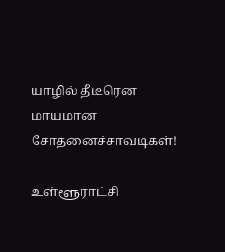யாழில் தீடீரென மாயமான சோதனைச்சாவடிகள்!

உள்ளூராட்சி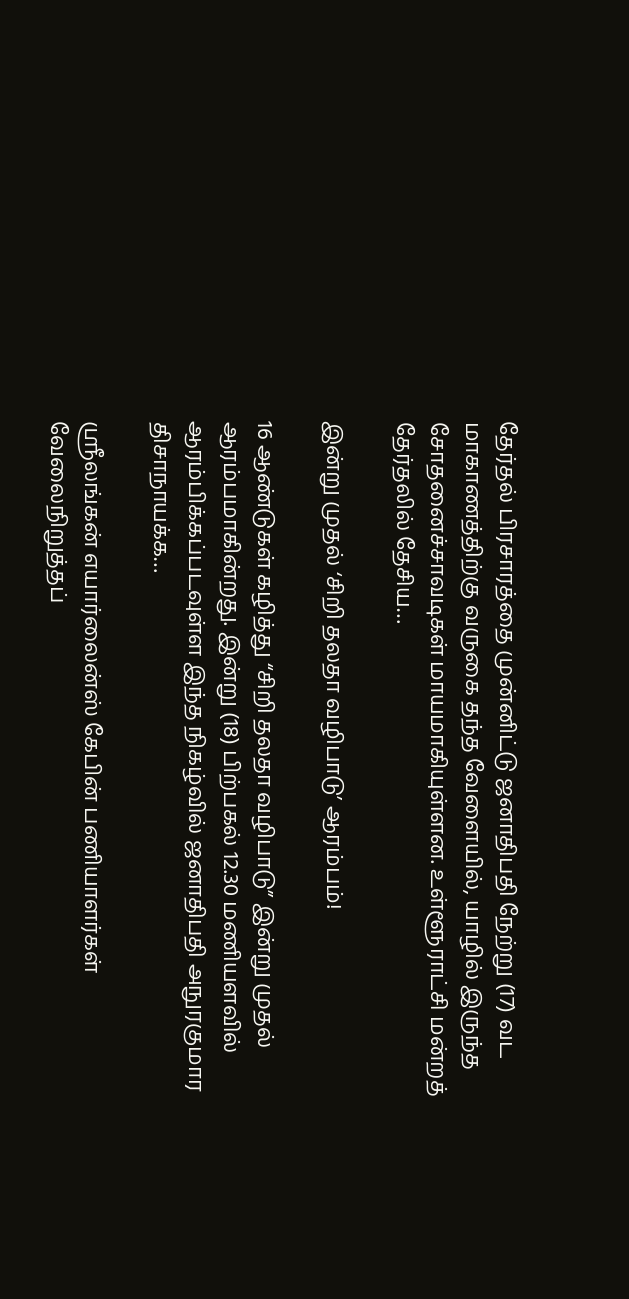தேர்தல் பிரசாரத்தை முன்னிட்டு ஜனாதிபதி நேற்று (17) வட மாகாணத்திற்கு வருகை தந்த வேளையில், யாழில் இருந்த சோதனைச்சாவடிகள் மாயமாகியுள்ளன. உள்ளூராட்சி மன்றத் தேர்தலில் தேசிய…

இன்று முதல் ‘சிறி தலதா வழிபாடு’ ஆரம்பம்!

16 ஆண்டுகள் கழித்து “சிறி தலதா வழிபாடு” இன்று முதல் ஆரம்பமாகின்றது. இன்று (18) பிற்பகல் 12.30 மணியளவில் ஆரம்பிக்கப்படவுள்ள இந்த நிகழ்வில் ஜனாதிபதி அநுரகுமார திசாநாயக்க…

ஸ்ரீலங்கன் எயார்லைன்ஸ் கேபின் பணியாளர்கள் வேலைநிறுத்தப்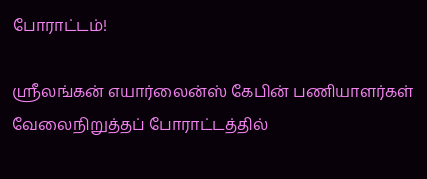போராட்டம்!

ஸ்ரீலங்கன் எயார்லைன்ஸ் கேபின் பணியாளர்கள் வேலைநிறுத்தப் போராட்டத்தில்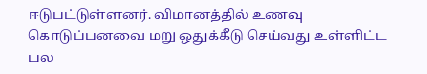ஈடுபட்டுள்ளனர். விமானத்தில் உணவு கொடுப்பனவை மறு ஒதுக்கீடு செய்வது உள்ளிட்ட பல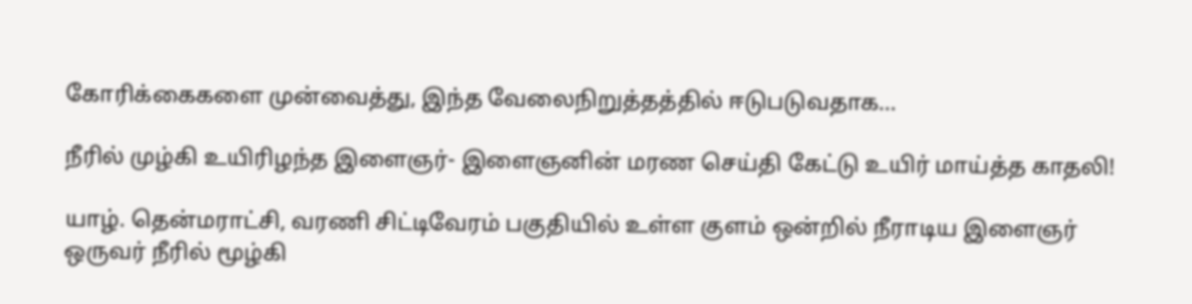கோரிக்கைகளை முன்வைத்து, இந்த வேலைநிறுத்தத்தில் ஈடுபடுவதாக…

நீரில் முழ்கி உயிரிழந்த இளைஞர்- இளைஞனின் மரண செய்தி கேட்டு உயிர் மாய்த்த காதலி!

யாழ். தென்மராட்சி, வரணி சிட்டிவேரம் பகுதியில் உள்ள குளம் ஒன்றில் நீராடிய இளைஞர் ஒருவர் நீரில் மூழ்கி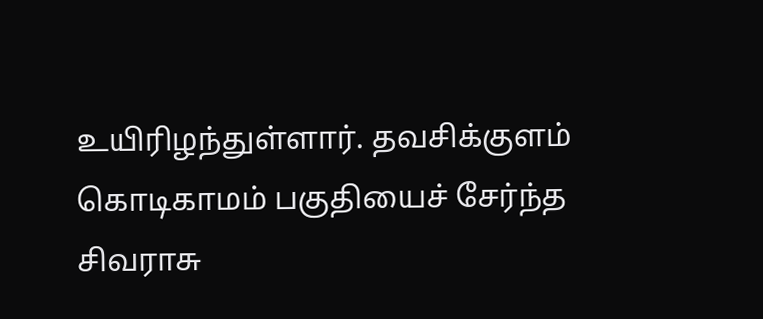உயிரிழந்துள்ளார். தவசிக்குளம் கொடிகாமம் பகுதியைச் சேர்ந்த சிவராசு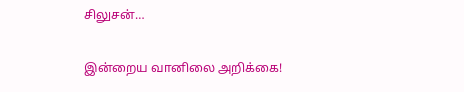சிலுசன்…

இன்றைய வானிலை அறிக்கை!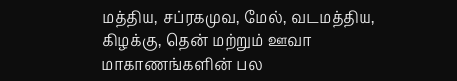மத்திய, சப்ரகமுவ, மேல், வடமத்திய, கிழக்கு, தென் மற்றும் ஊவா மாகாணங்களின் பல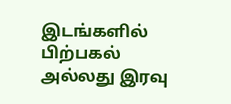இடங்களில் பிற்பகல் அல்லது இரவு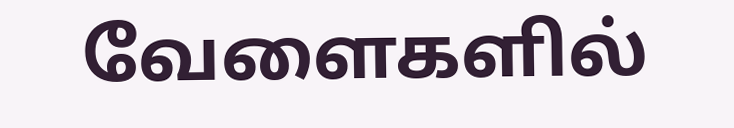வேளைகளில்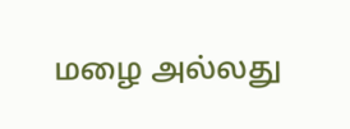மழை அல்லது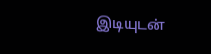இடியுடன்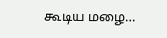கூடிய மழை…